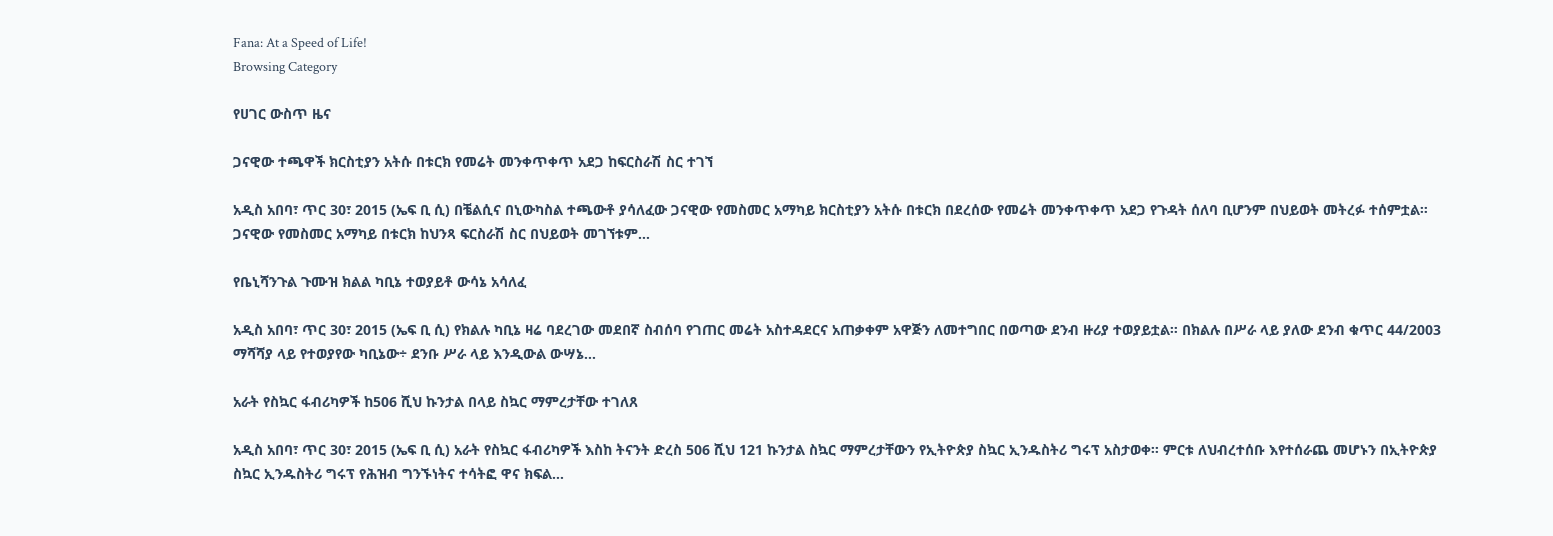Fana: At a Speed of Life!
Browsing Category

የሀገር ውስጥ ዜና

ጋናዊው ተጫዋች ክርስቲያን አትሱ በቱርክ የመሬት መንቀጥቀጥ አደጋ ከፍርስራሽ ስር ተገኘ

አዲስ አበባ፣ ጥር 30፣ 2015 (ኤፍ ቢ ሲ) በቼልሲና በኒውካስል ተጫውቶ ያሳለፈው ጋናዊው የመስመር አማካይ ክርስቲያን አትሱ በቱርክ በደረሰው የመሬት መንቀጥቀጥ አደጋ የጉዳት ሰለባ ቢሆንም በህይወት መትረፉ ተሰምቷል። ጋናዊው የመስመር አማካይ በቱርክ ከህንጻ ፍርስራሽ ስር በህይወት መገኘቱም…

የቤኒሻንጉል ጉሙዝ ክልል ካቢኔ ተወያይቶ ውሳኔ አሳለፈ

አዲስ አበባ፣ ጥር 30፣ 2015 (ኤፍ ቢ ሲ) የክልሉ ካቢኔ ዛሬ ባደረገው መደበኛ ስብሰባ የገጠር መሬት አስተዳደርና አጠቃቀም አዋጅን ለመተግበር በወጣው ደንብ ዙሪያ ተወያይቷል። በክልሉ በሥራ ላይ ያለው ደንብ ቁጥር 44/2003 ማሻሻያ ላይ የተወያየው ካቢኔው÷ ደንቡ ሥራ ላይ እንዲውል ውሣኔ…

አራት የስኳር ፋብሪካዎች ከ506 ሺህ ኩንታል በላይ ስኳር ማምረታቸው ተገለጸ

አዲስ አበባ፣ ጥር 30፣ 2015 (ኤፍ ቢ ሲ) አራት የስኳር ፋብሪካዎች እስከ ትናንት ድረስ 506 ሺህ 121 ኩንታል ስኳር ማምረታቸውን የኢትዮጵያ ስኳር ኢንዱስትሪ ግሩፕ አስታወቀ፡፡ ምርቱ ለህብረተሰቡ እየተሰራጨ መሆኑን በኢትዮጵያ ስኳር ኢንዱስትሪ ግሩፕ የሕዝብ ግንኙነትና ተሳትፎ ዋና ክፍል…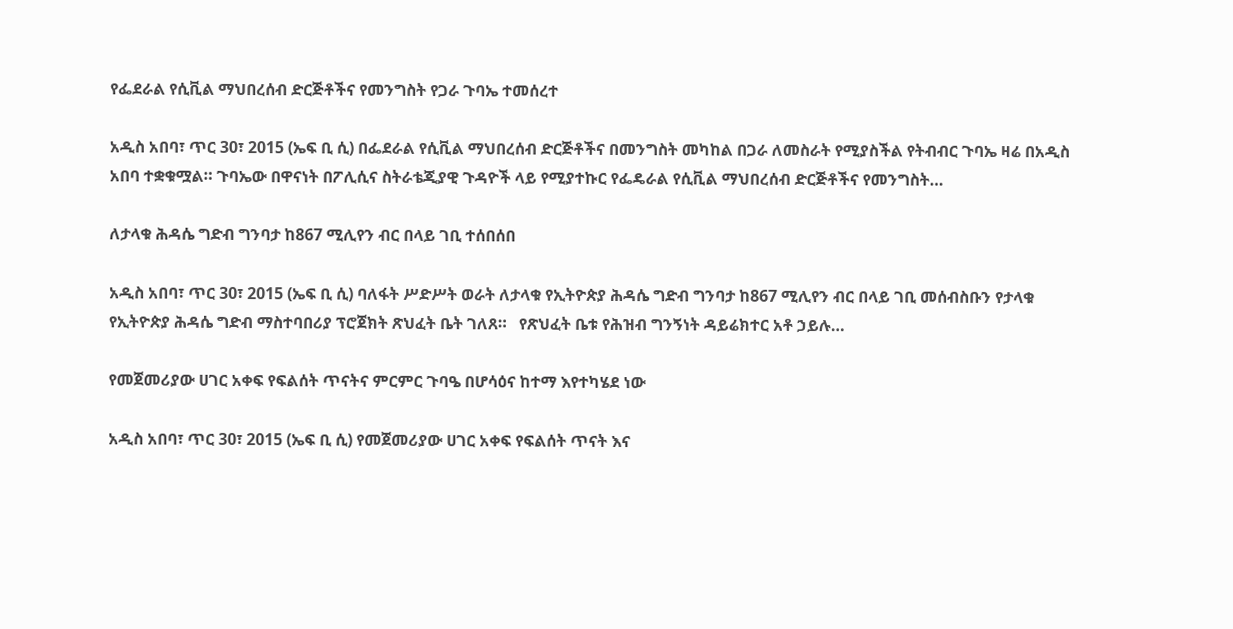የፌደራል የሲቪል ማህበረሰብ ድርጅቶችና የመንግስት የጋራ ጉባኤ ተመሰረተ

አዲስ አበባ፣ ጥር 30፣ 2015 (ኤፍ ቢ ሲ) በፌደራል የሲቪል ማህበረሰብ ድርጅቶችና በመንግስት መካከል በጋራ ለመስራት የሚያስችል የትብብር ጉባኤ ዛሬ በአዲስ አበባ ተቋቁሟል። ጉባኤው በዋናነት በፖሊሲና ስትራቴጂያዊ ጉዳዮች ላይ የሚያተኩር የፌዴራል የሲቪል ማህበረሰብ ድርጅቶችና የመንግስት…

ለታላቁ ሕዳሴ ግድብ ግንባታ ከ867 ሚሊየን ብር በላይ ገቢ ተሰበሰበ

አዲስ አበባ፣ ጥር 30፣ 2015 (ኤፍ ቢ ሲ) ባለፋት ሥድሥት ወራት ለታላቁ የኢትዮጵያ ሕዳሴ ግድብ ግንባታ ከ867 ሚሊየን ብር በላይ ገቢ መሰብስቡን የታላቁ የኢትዮጵያ ሕዳሴ ግድብ ማስተባበሪያ ፕሮጀክት ጽህፈት ቤት ገለጸ።   የጽህፈት ቤቱ የሕዝብ ግንኝነት ዳይሬክተር አቶ ኃይሉ…

የመጀመሪያው ሀገር አቀፍ የፍልሰት ጥናትና ምርምር ጉባዔ በሆሳዕና ከተማ እየተካሄደ ነው

አዲስ አበባ፣ ጥር 30፣ 2015 (ኤፍ ቢ ሲ) የመጀመሪያው ሀገር አቀፍ የፍልሰት ጥናት እና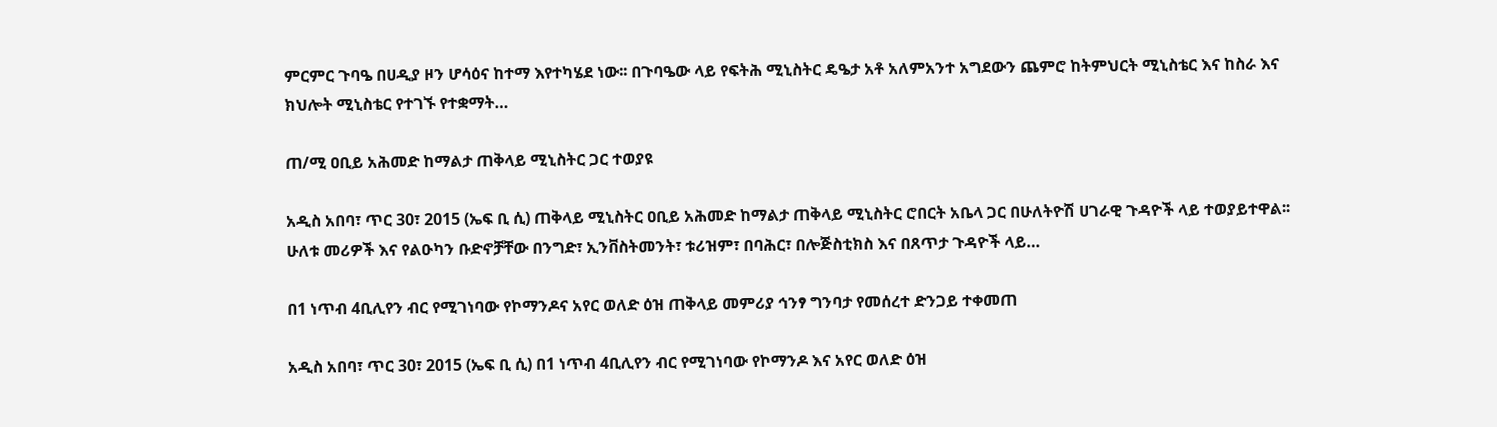ምርምር ጉባዔ በሀዲያ ዞን ሆሳዕና ከተማ እየተካሄደ ነው፡፡ በጉባዔው ላይ የፍትሕ ሚኒስትር ዴዔታ አቶ አለምአንተ አግደውን ጨምሮ ከትምህርት ሚኒስቴር እና ከስራ እና ክህሎት ሚኒስቴር የተገኙ የተቋማት…

ጠ/ሚ ዐቢይ አሕመድ ከማልታ ጠቅላይ ሚኒስትር ጋር ተወያዩ

አዲስ አበባ፣ ጥር 30፣ 2015 (ኤፍ ቢ ሲ) ጠቅላይ ሚኒስትር ዐቢይ አሕመድ ከማልታ ጠቅላይ ሚኒስትር ሮበርት አቤላ ጋር በሁለትዮሽ ሀገራዊ ጉዳዮች ላይ ተወያይተዋል፡፡ ሁለቱ መሪዎች እና የልዑካን ቡድኖቻቸው በንግድ፣ ኢንቨስትመንት፣ ቱሪዝም፣ በባሕር፣ በሎጅስቲክስ እና በጸጥታ ጉዳዮች ላይ…

በ1 ነጥብ 4ቢሊየን ብር የሚገነባው የኮማንዶና አየር ወለድ ዕዝ ጠቅላይ መምሪያ ኅንፃ ግንባታ የመሰረተ ድንጋይ ተቀመጠ

አዲስ አበባ፣ ጥር 30፣ 2015 (ኤፍ ቢ ሲ) በ1 ነጥብ 4ቢሊየን ብር የሚገነባው የኮማንዶ እና አየር ወለድ ዕዝ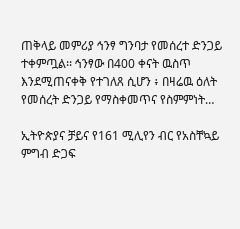ጠቅላይ መምሪያ ኅንፃ ግንባታ የመሰረተ ድንጋይ ተቀምጧል፡፡ ኅንፃው በ400 ቀናት ዉስጥ እንደሚጠናቀቅ የተገለጸ ሲሆን ፥ በዛሬዉ ዕለት የመሰረት ድንጋይ የማስቀመጥና የስምምነት…

ኢትዮጵያና ቻይና የ161 ሚሊየን ብር የአስቸኳይ ምግብ ድጋፍ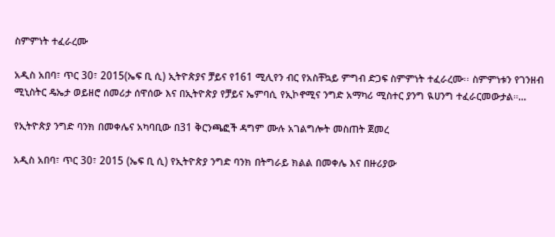ስምምነት ተፈራረሙ

አዲስ አበባ፣ ጥር 30፣ 2015(ኤፍ ቢ ሲ) ኢትዮጵያና ቻይና የ161 ሚሊየን ብር የአስቸኳይ ምግብ ድጋፍ ስምምነት ተፈራረሙ፡፡ ስምምነቱን የገንዘብ ሚኒስትር ዴኤታ ወይዘሮ ሰመሪታ ሰዋሰው እና በኢትዮጵያ የቻይና ኤምባሲ የኢኮኖሚና ንግድ አማካሪ ሚስተር ያንግ ዪሀንግ ተፈራርመውታል።…

የኢትዮጵያ ንግድ ባንክ በመቀሌና አካባቢው በ31 ቅርንጫፎች ዳግም ሙሉ አገልግሎት መስጠት ጀመረ

አዲስ አበባ፣ ጥር 30፣ 2015 (ኤፍ ቢ ሲ) የኢትዮጵያ ንግድ ባንክ በትግራይ ክልል በመቀሌ እና በዙሪያው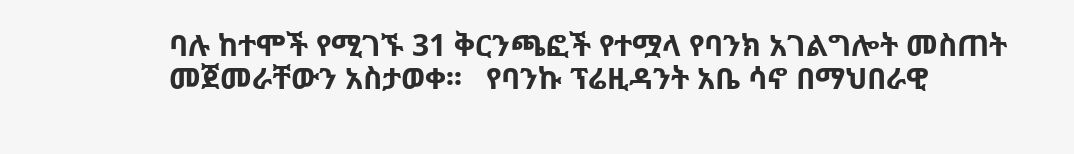ባሉ ከተሞች የሚገኙ 31 ቅርንጫፎች የተሟላ የባንክ አገልግሎት መስጠት መጀመራቸውን አስታወቀ፡፡   የባንኩ ፕሬዚዳንት አቤ ሳኖ በማህበራዊ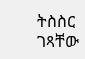ትስስር ገጻቸው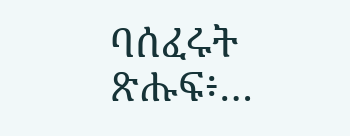ባሰፈሩት ጽሑፍ፥…